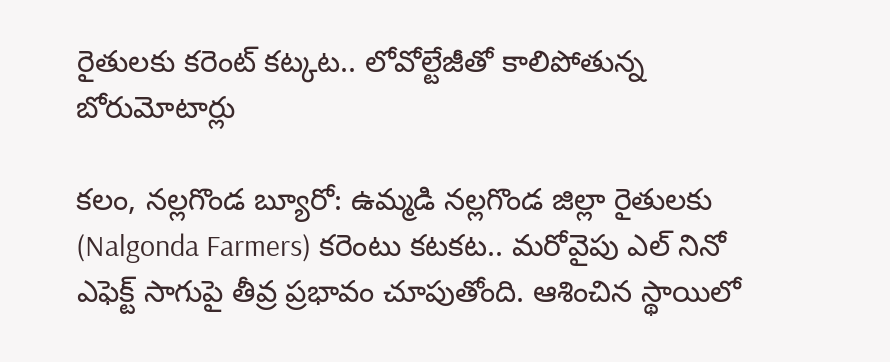రైతులకు కరెంట్ కట్కట.. లోవోల్టేజీతో కాలిపోతున్న బోరుమోటార్లు

కలం, నల్లగొండ బ్యూరో: ఉమ్మడి నల్లగొండ జిల్లా రైతులకు (Nalgonda Farmers) కరెంటు కటకట.. మరోవైపు ఎల్ నినో ఎఫెక్ట్‌ సాగుపై తీవ్ర ప్రభావం చూపుతోంది. ఆశించిన స్థాయిలో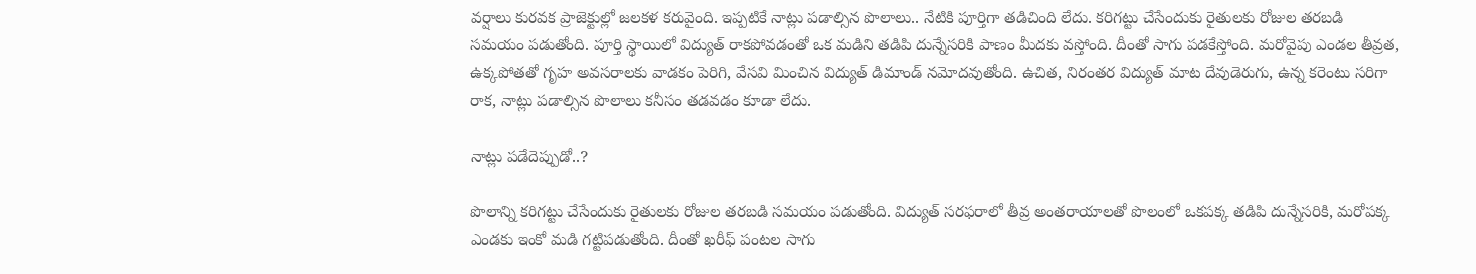వర్షాలు కురవక ప్రాజెక్టుల్లో జలకళ కరువైంది. ఇప్పటికే నాట్లు పడాల్సిన పొలాలు.. నేటికి పూర్తిగా తడిచింది లేదు. కరిగట్టు చేసేందుకు రైతులకు రోజుల తరబడి సమయం పడుతోంది. పూర్తి స్థాయిలో విద్యుత్ రాకపోవడంతో ఒక మడిని తడిపి దున్నేసరికి పాణం మీదకు వస్తోంది. దీంతో సాగు పడకేస్తోంది. మరోవైపు ఎండల తీవ్రత, ఉక్కపోతతో గృహ అవసరాలకు వాడకం పెరిగి, వేసవి మించిన విద్యుత్ డిమాండ్ నమోదవుతోంది. ఉచిత, నిరంతర విద్యుత్ మాట దేవుడెరుగు, ఉన్న కరెంటు సరిగా రాక, నాట్లు పడాల్సిన పొలాలు కనీసం తడవడం కూడా లేదు.

నాట్లు పడేదెప్పుడో..?

పొలాన్ని కరిగట్టు చేసేందుకు రైతులకు రోజుల తరబడి సమయం పడుతోంది. విద్యుత్ సరఫరాలో తీవ్ర అంతరాయాలతో పొలంలో ఒకపక్క తడిపి దున్నేసరికి, మరోపక్క ఎండకు ఇంకో మడి గట్టిపడుతోంది. దీంతో ఖరీఫ్ పంటల సాగు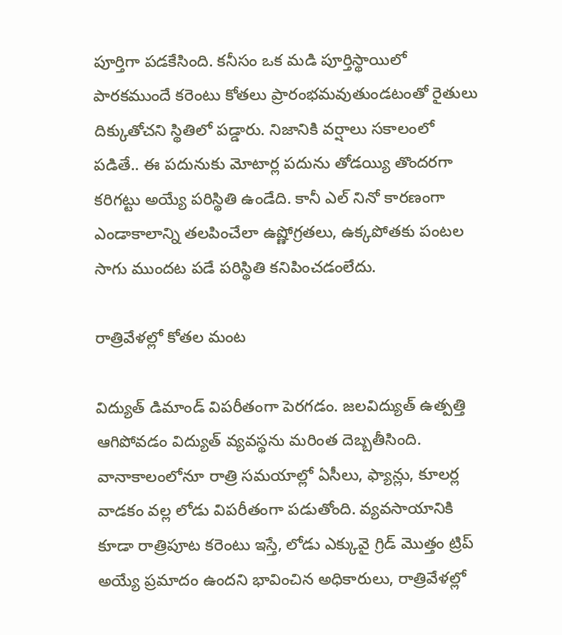పూర్తిగా పడకేసింది. కనీసం ఒక మడి పూర్తిస్థాయిలో పారకముందే కరెంటు కోతలు ప్రారంభమవుతుండటంతో రైతులు దిక్కుతోచని స్థితిలో పడ్డారు. నిజానికి వర్షాలు సకాలంలో పడితే.. ఈ పదునుకు మోటార్ల పదును తోడయ్యి తొందరగా కరిగట్టు అయ్యే పరిస్థితి ఉండేది. కానీ ఎల్ నినో కారణంగా ఎండాకాలాన్ని తలపించేలా ఉష్ణోగ్రతలు, ఉక్కపోతకు పంటల సాగు ముందట పడే పరిస్థితి కనిపించడంలేదు.

రాత్రివేళల్లో కోతల మంట

విద్యుత్ డిమాండ్ విపరీతంగా పెరగడం. జలవిద్యుత్ ఉత్పత్తి ఆగిపోవడం విద్యుత్ వ్యవస్థను మరింత దెబ్బతీసింది. వానాకాలంలోనూ రాత్రి సమయాల్లో ఏసీలు, ఫ్యాన్లు, కూలర్ల వాడకం వల్ల లోడు విపరీతంగా పడుతోంది. వ్యవసాయానికి కూడా రాత్రిపూట కరెంటు ఇస్తే, లోడు ఎక్కువై గ్రిడ్ మొత్తం ట్రిప్ అయ్యే ప్రమాదం ఉందని భావించిన అధికారులు, రాత్రివేళల్లో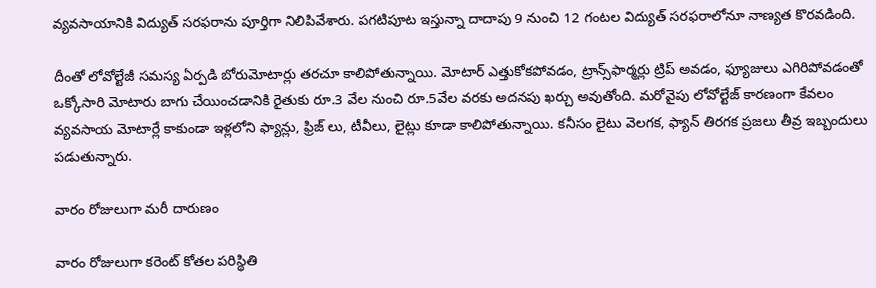వ్యవసాయానికి విద్యుత్ సరఫరాను పూర్తిగా నిలిపివేశారు. పగటిపూట ఇస్తున్నా దాదాపు 9 నుంచి 12 గంటల విద్యుత్ సరఫరాలోనూ నాణ్యత కొరవడింది.

దీంతో లోవోల్టేజీ సమస్య ఏర్పడి బోరుమోటార్లు తరచూ కాలిపోతున్నాయి. మోటార్ ఎత్తుకోకపోవడం, ట్రాన్స్‌ఫార్మర్లు ట్రిప్ అవడం, ఫ్యూజులు ఎగిరిపోవడంతో ఒక్కోసారి మోటారు బాగు చేయించడానికి రైతుకు రూ.3 వేల నుంచి రూ.5వేల వరకు అదనపు ఖర్చు అవుతోంది. మరోవైపు లోవోల్టేజ్ కారణంగా కేవలం వ్యవసాయ మోటార్లే కాకుండా ఇళ్లలోని ఫ్యాన్లు, ఫ్రిజ్ లు, టీవీలు, లైట్లు కూడా కాలిపోతున్నాయి. కనీసం లైటు వెలగక, ఫ్యాన్ తిరగక ప్రజలు తీవ్ర ఇబ్బందులు పడుతున్నారు.

వారం రోజులుగా మరీ దారుణం

వారం రోజులుగా కరెంట్ కోతల పరిస్థితి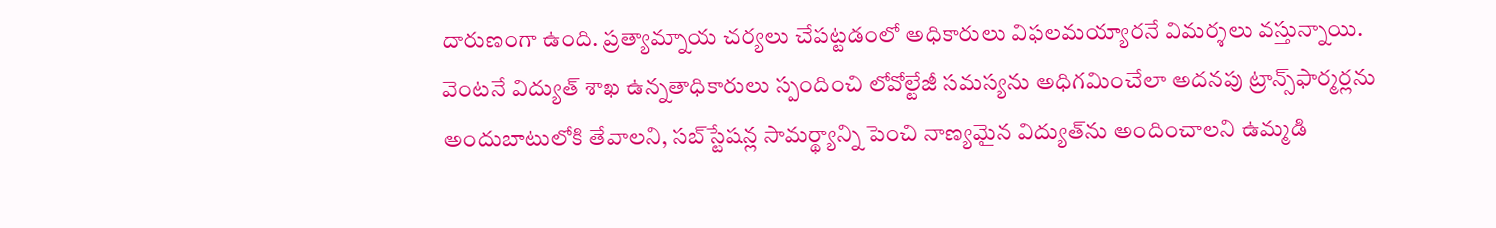దారుణంగా ఉంది. ప్రత్యామ్నాయ చర్యలు చేపట్టడంలో అధికారులు విఫలమయ్యారనే విమర్శలు వస్తున్నాయి. వెంటనే విద్యుత్ శాఖ ఉన్నతాధికారులు స్పందించి లోవోల్టేజీ సమస్యను అధిగమించేలా అదనపు ట్రాన్స్‌ఫార్మర్లను అందుబాటులోకి తేవాలని, సబ్‌స్టేషన్ల సామర్థ్యాన్ని పెంచి నాణ్యమైన విద్యుత్‌ను అందించాలని ఉమ్మడి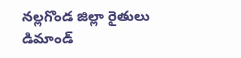నల్లగొండ జిల్లా రైతులు డిమాండ్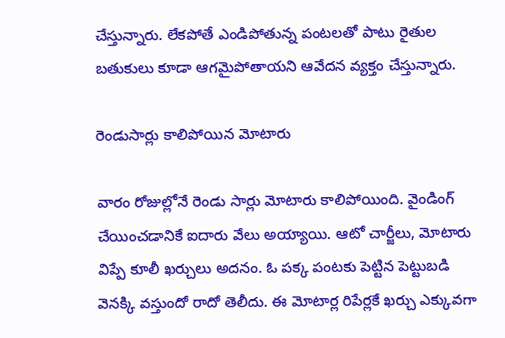చేస్తున్నారు. లేకపోతే ఎండిపోతున్న పంటలతో పాటు రైతుల బతుకులు కూడా ఆగమైపోతాయని ఆవేదన వ్యక్తం చేస్తున్నారు.

రెండుసార్లు కాలిపోయిన మోటారు

వారం రోజుల్లోనే రెండు సార్లు మోటారు కాలిపోయింది. వైండింగ్ చేయించడానికే ఐదారు వేలు అయ్యాయి. ఆటో చార్జీలు, మోటారు విప్పే కూలీ ఖర్చులు అదనం. ఓ పక్క పంటకు పెట్టిన పెట్టుబడి వెనక్కి వస్తుందో రాదో తెలీదు. ఈ మోటార్ల రిపేర్లకే ఖర్చు ఎక్కువగా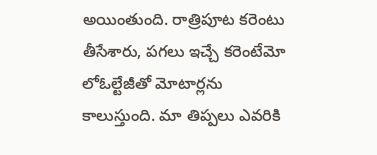అయింతుంది. రాత్రిపూట కరెంటు తీసేశారు, పగలు ఇచ్చే కరెంటేమో లోఓల్టేజీతో మోటార్లను కాలుస్తుంది. మా తిప్పలు ఎవరికి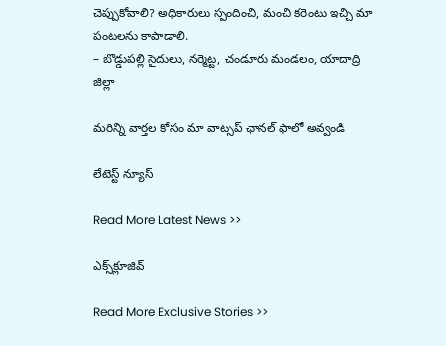చెప్పుకోవాలి? అధికారులు స్పందించి, మంచి కరెంటు ఇచ్చి మా పంటలను కాపాడాలి.
– బొడ్డుపల్లి సైదులు, నర్మెట్ట, చండూరు మండలం, యాదాద్రి జిల్లా

మ‌రిన్ని వార్త‌ల కోసం మా వాట్స‌ప్ ఛాన‌ల్ ఫాలో అవ్వండి

లేటెస్ట్ న్యూస్‌

Read More Latest News >>

ఎక్స్‌క్లూజివ్‌

Read More Exclusive Stories >>